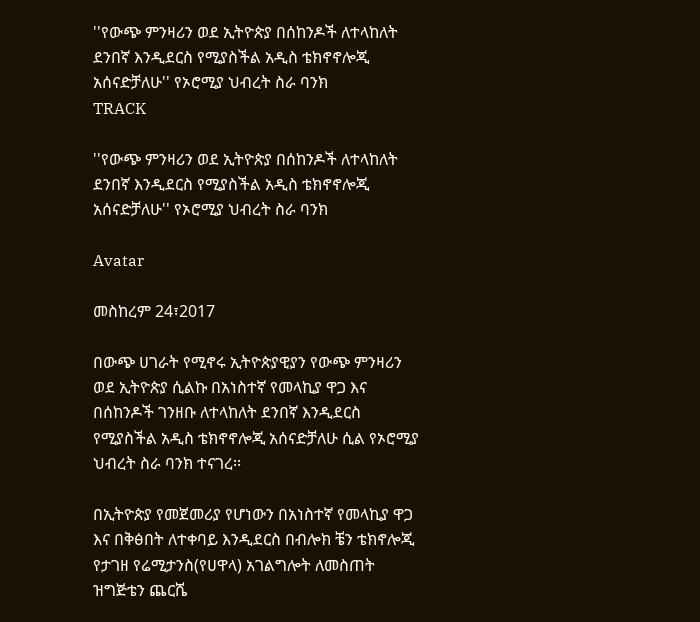''የውጭ ምንዛሪን ወደ ኢትዮጵያ በሰከንዶች ለተላከለት ደንበኛ እንዲደርስ የሚያስችል አዲስ ቴክኖኖሎጂ አሰናድቻለሁ'' የኦሮሚያ ህብረት ስራ ባንክ
TRACK

''የውጭ ምንዛሪን ወደ ኢትዮጵያ በሰከንዶች ለተላከለት ደንበኛ እንዲደርስ የሚያስችል አዲስ ቴክኖኖሎጂ አሰናድቻለሁ'' የኦሮሚያ ህብረት ስራ ባንክ

Avatar

መስከረም 24፣2017

በውጭ ሀገራት የሚኖሩ ኢትዮጵያዊያን የውጭ ምንዛሪን ወደ ኢትዮጵያ ሲልኩ በአነስተኛ የመላኪያ ዋጋ እና በሰከንዶች ገንዘቡ ለተላከለት ደንበኛ እንዲደርስ የሚያስችል አዲስ ቴክኖኖሎጂ አሰናድቻለሁ ሲል የኦሮሚያ ህብረት ስራ ባንክ ተናገረ፡፡

በኢትዮጵያ የመጀመሪያ የሆነውን በአነስተኛ የመላኪያ ዋጋ እና በቅፅበት ለተቀባይ እንዲደርስ በብሎክ ቼን ቴክኖሎጂ የታገዘ የሬሚታንስ(የሀዋላ) አገልግሎት ለመስጠት ዝግጅቴን ጨርሼ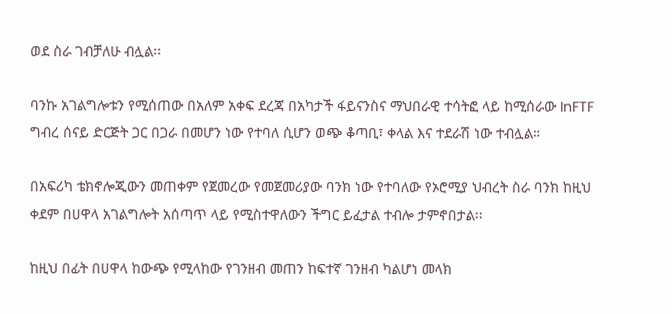ወደ ስራ ገብቻለሁ ብሏል፡፡

ባንኩ አገልግሎቱን የሚሰጠው በአለም አቀፍ ደረጃ በአካታች ፋይናንስና ማህበራዊ ተሳትፎ ላይ ከሚሰራው InFTF ግብረ ሰናይ ድርጅት ጋር በጋራ በመሆን ነው የተባለ ሲሆን ወጭ ቆጣቢ፣ ቀላል እና ተደራሽ ነው ተብሏል።

በአፍሪካ ቴክኖሎጂውን መጠቀም የጀመረው የመጀመሪያው ባንክ ነው የተባለው የኦሮሚያ ህብረት ስራ ባንክ ከዚህ ቀደም በሀዋላ አገልግሎት አሰጣጥ ላይ የሚስተዋለውን ችግር ይፈታል ተብሎ ታምኖበታል፡፡

ከዚህ በፊት በሀዋላ ከውጭ የሚላከው የገንዘብ መጠን ከፍተኛ ገንዘብ ካልሆነ መላክ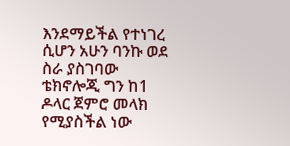እንደማይችል የተነገረ ሲሆን አሁን ባንኩ ወደ ስራ ያስገባው ቴክኖሎጂ ግን ከ1 ዶላር ጀምሮ መላክ የሚያስችል ነው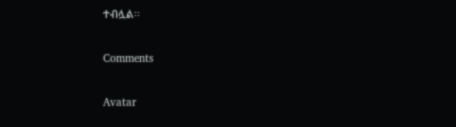ተብሏል፡፡

Comments

Avatar